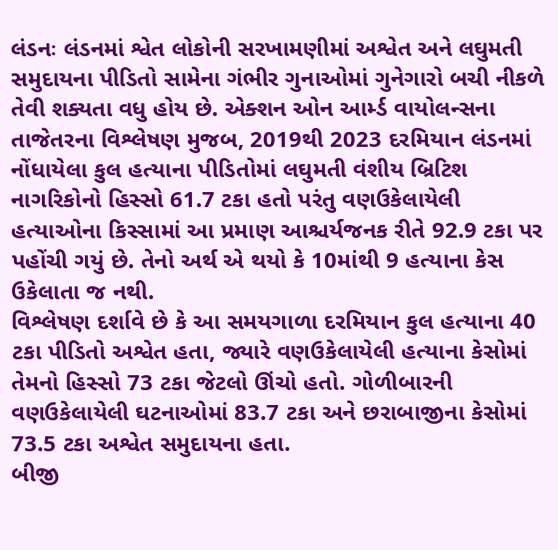લંડનઃ લંડનમાં શ્વેત લોકોની સરખામણીમાં અશ્વેત અને લઘુમતી સમુદાયના પીડિતો સામેના ગંભીર ગુનાઓમાં ગુનેગારો બચી નીકળે તેવી શક્યતા વધુ હોય છે. એક્શન ઓન આર્મ્ડ વાયોલન્સના તાજેતરના વિશ્લેષણ મુજબ, 2019થી 2023 દરમિયાન લંડનમાં નોંધાયેલા કુલ હત્યાના પીડિતોમાં લઘુમતી વંશીય બ્રિટિશ નાગરિકોનો હિસ્સો 61.7 ટકા હતો પરંતુ વણઉકેલાયેલી હત્યાઓના કિસ્સામાં આ પ્રમાણ આશ્ચર્યજનક રીતે 92.9 ટકા પર પહોંચી ગયું છે. તેનો અર્થ એ થયો કે 10માંથી 9 હત્યાના કેસ ઉકેલાતા જ નથી.
વિશ્લેષણ દર્શાવે છે કે આ સમયગાળા દરમિયાન કુલ હત્યાના 40 ટકા પીડિતો અશ્વેત હતા, જ્યારે વણઉકેલાયેલી હત્યાના કેસોમાં તેમનો હિસ્સો 73 ટકા જેટલો ઊંચો હતો. ગોળીબારની વણઉકેલાયેલી ઘટનાઓમાં 83.7 ટકા અને છરાબાજીના કેસોમાં 73.5 ટકા અશ્વેત સમુદાયના હતા.
બીજી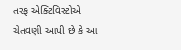તરફ એક્ટિવિસ્ટોએ ચેતવણી આપી છે કે આ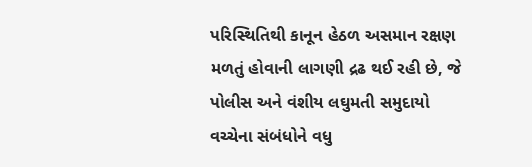પરિસ્થિતિથી કાનૂન હેઠળ અસમાન રક્ષણ મળતું હોવાની લાગણી દ્રઢ થઈ રહી છે, જે પોલીસ અને વંશીય લઘુમતી સમુદાયો વચ્ચેના સંબંધોને વધુ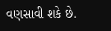વણસાવી શકે છે.